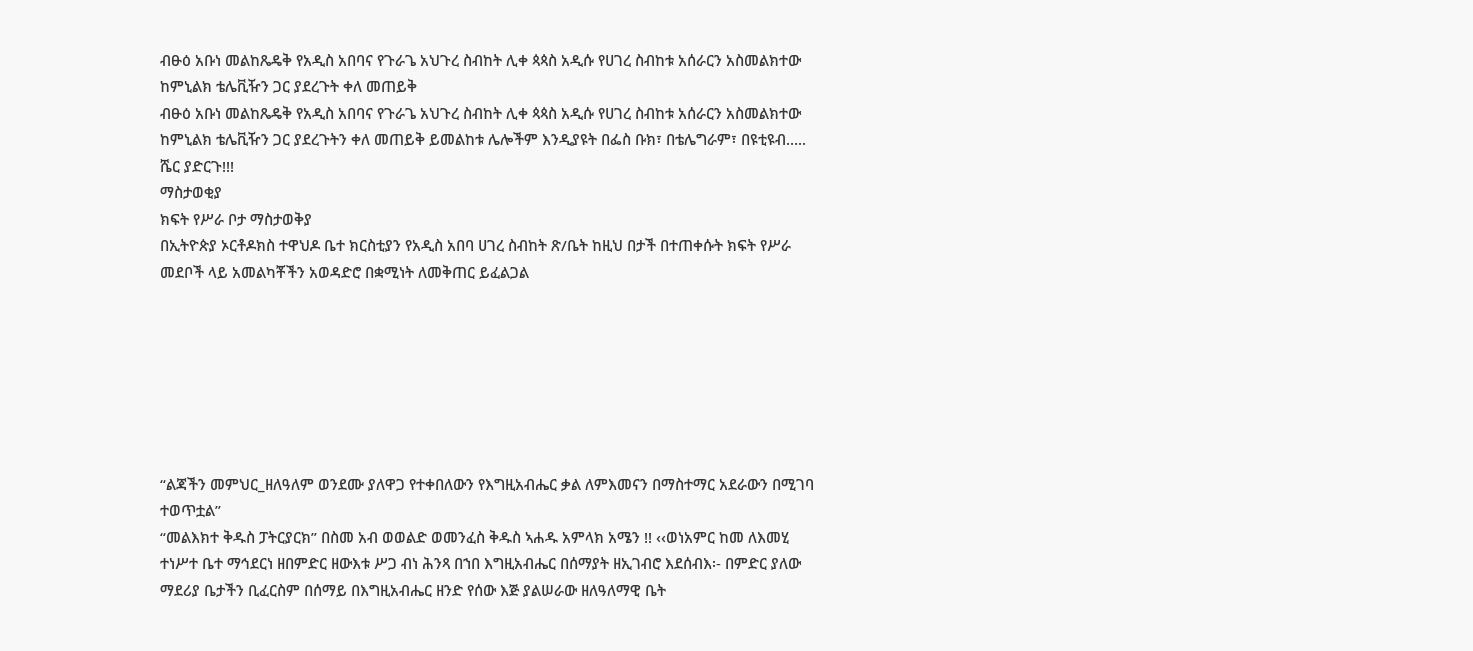ብፁዕ አቡነ መልከጼዴቅ የአዲስ አበባና የጉራጌ አህጉረ ስብከት ሊቀ ጳጳስ አዲሱ የሀገረ ስብከቱ አሰራርን አስመልክተው ከምኒልክ ቴሌቪዥን ጋር ያደረጉት ቀለ መጠይቅ
ብፁዕ አቡነ መልከጼዴቅ የአዲስ አበባና የጉራጌ አህጉረ ስብከት ሊቀ ጳጳስ አዲሱ የሀገረ ስብከቱ አሰራርን አስመልክተው ከምኒልክ ቴሌቪዥን ጋር ያደረጉትን ቀለ መጠይቅ ይመልከቱ ሌሎችም እንዲያዩት በፌስ ቡክ፣ በቴሌግራም፣ በዩቲዩብ….. ሼር ያድርጉ!!!
ማስታወቂያ
ክፍት የሥራ ቦታ ማስታወቅያ
በኢትዮጵያ ኦርቶዶክስ ተዋህዶ ቤተ ክርስቲያን የአዲስ አበባ ሀገረ ስብከት ጽ/ቤት ከዚህ በታች በተጠቀሱት ክፍት የሥራ መደቦች ላይ አመልካቾችን አወዳድሮ በቋሚነት ለመቅጠር ይፈልጋል







“ልጃችን መምህር_ዘለዓለም ወንደሙ ያለዋጋ የተቀበለውን የእግዚአብሔር ቃል ለምእመናን በማስተማር አደራውን በሚገባ ተወጥቷል”
“መልእክተ ቅዱስ ፓትርያርክ” በስመ አብ ወወልድ ወመንፈስ ቅዱስ ኣሐዱ አምላክ አሜን !! ‹‹ወነአምር ከመ ለእመሂ ተነሥተ ቤተ ማኅደርነ ዘበምድር ዘውእቱ ሥጋ ብነ ሕንጻ በኀበ እግዚአብሔር በሰማያት ዘኢገብሮ እደሰብእ፡- በምድር ያለው ማደሪያ ቤታችን ቢፈርስም በሰማይ በእግዚአብሔር ዘንድ የሰው እጅ ያልሠራው ዘለዓለማዊ ቤት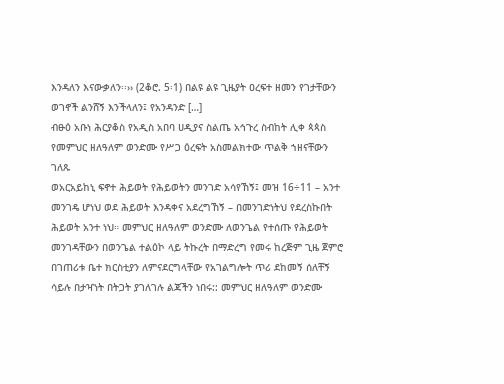እንዳለን እናውቃለን፡፡›› (2ቆሮ. 5፡1) በልዩ ልዩ ጊዜያት ዐረፍተ ዘመን የገታቸውን ወገኖች ልንሸኝ እንችላለን፤ የአንዳንድ […]
ብፁዕ አቡነ ሕርያቆስ የአዲስ አበባ ሀዲያና ስልጤ አኅጉረ ስብከት ሊቀ ጳጳስ የመምህር ዘለዓለም ወንድሙ የሥጋ ዕረፍት አስመልክተው ጥልቅ ኀዘናቸውን ገለጹ
ወአርአይከኒ ፍኖተ ሕይወት የሕይወትን መንገድ አሳየኸኝ፤ መዝ 16÷11 – አንተ መንገዴ ሆነህ ወደ ሕይወት እንዳቀና አደረግኸኝ – በመንገድነትህ የደረስኩበት ሕይወት አንተ ነህ። መምህር ዘለዓለም ወንድሙ ለወንጌል የተሰጡ የሕይወት መንገዳቸውን በወንጌል ተልዕኮ ላይ ትኩረት በማድረግ የመሩ ከረጅም ጊዜ ጀምሮ በገጠሪቱ ቤተ ክርስቲያን ለምናደርግላቸው የአገልግሎት ጥሪ ደከመኝ ሰለቸኝ ሳይሉ በታዣነት በትጋት ያገለገሉ ልጃችን ነበሩ:: መምህር ዘለዓለም ወንድሙ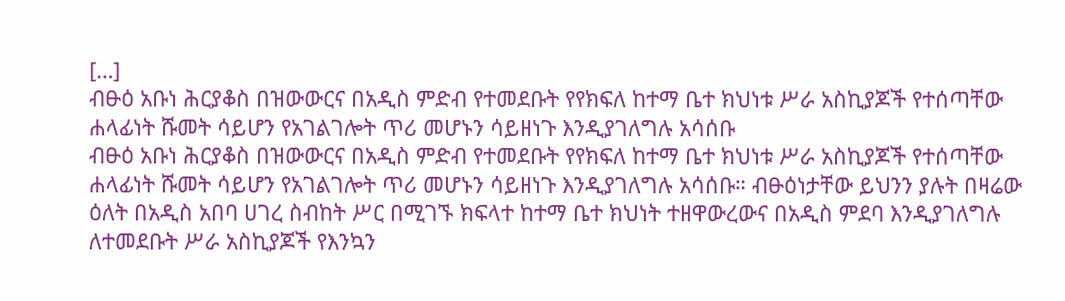[…]
ብፁዕ አቡነ ሕርያቆስ በዝውውርና በአዲስ ምድብ የተመደቡት የየክፍለ ከተማ ቤተ ክህነቱ ሥራ አስኪያጆች የተሰጣቸው ሐላፊነት ሹመት ሳይሆን የአገልገሎት ጥሪ መሆኑን ሳይዘነጉ እንዲያገለግሉ አሳሰቡ
ብፁዕ አቡነ ሕርያቆስ በዝውውርና በአዲስ ምድብ የተመደቡት የየክፍለ ከተማ ቤተ ክህነቱ ሥራ አስኪያጆች የተሰጣቸው ሐላፊነት ሹመት ሳይሆን የአገልገሎት ጥሪ መሆኑን ሳይዘነጉ እንዲያገለግሉ አሳሰቡ። ብፁዕነታቸው ይህንን ያሉት በዛሬው ዕለት በአዲስ አበባ ሀገረ ስብከት ሥር በሚገኙ ክፍላተ ከተማ ቤተ ክህነት ተዘዋውረውና በአዲስ ምደባ እንዲያገለግሉ ለተመደቡት ሥራ አስኪያጆች የእንኳን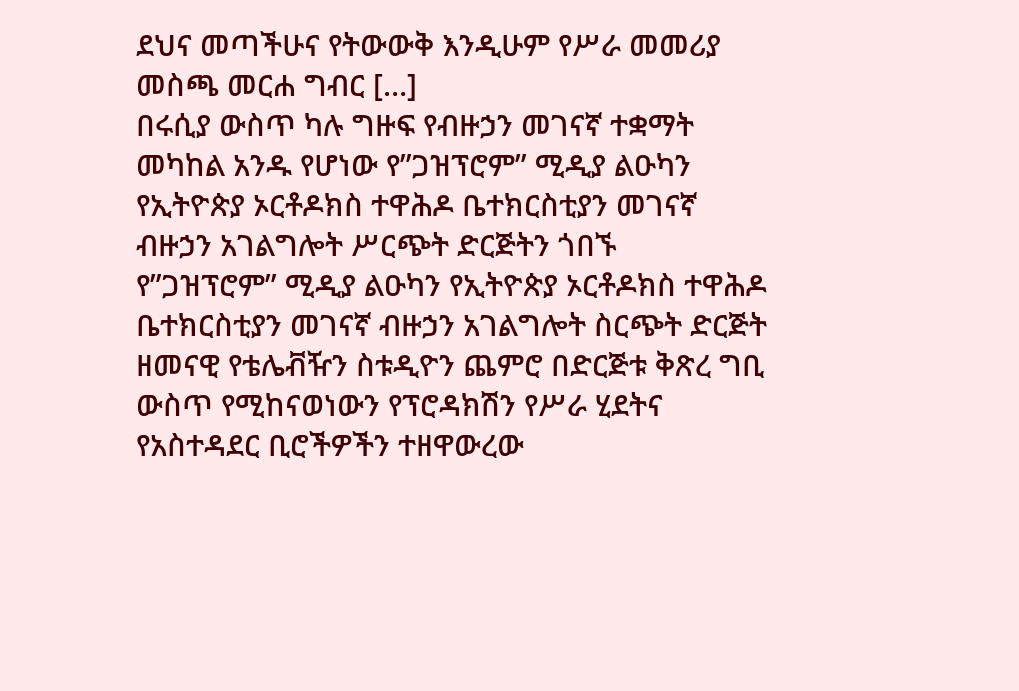ደህና መጣችሁና የትውውቅ እንዲሁም የሥራ መመሪያ መስጫ መርሐ ግብር […]
በሩሲያ ውስጥ ካሉ ግዙፍ የብዙኃን መገናኛ ተቋማት መካከል አንዱ የሆነው የ”ጋዝፕሮም” ሚዲያ ልዑካን የኢትዮጵያ ኦርቶዶክስ ተዋሕዶ ቤተክርስቲያን መገናኛ ብዙኃን አገልግሎት ሥርጭት ድርጅትን ጎበኙ
የ”ጋዝፕሮም” ሚዲያ ልዑካን የኢትዮጵያ ኦርቶዶክስ ተዋሕዶ ቤተክርስቲያን መገናኛ ብዙኃን አገልግሎት ስርጭት ድርጅት ዘመናዊ የቴሌቭዥን ስቱዲዮን ጨምሮ በድርጅቱ ቅጽረ ግቢ ውስጥ የሚከናወነውን የፕሮዳክሽን የሥራ ሂደትና የአስተዳደር ቢሮችዎችን ተዘዋውረው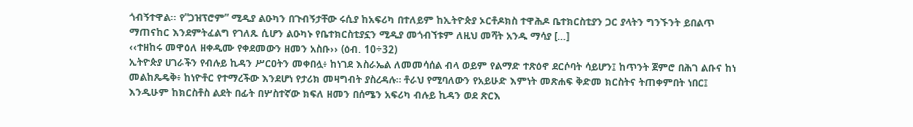ጎብኝተዋል፡፡ የ”ጋዝፕሮም” ሚዲያ ልዑካን በጉብኝታቸው ሩሲያ ከአፍሪካ በተለይም ከኢትዮጵያ ኦርቶዶክስ ተዋሕዶ ቤተክርስቲያን ጋር ያላትን ግንኙንት ይበልጥ ማጠናከር እንደምትፈልግ የገለጹ ሲሆን ልዑካኑ የቤተክርስቲያኗን ሚዲያ መጎብኘቱም ለዚህ መሻት አንዱ ማሳያ […]
‹‹ተዘከሩ መዋዕለ ዘቀዲሙ የቀደመውን ዘመን አስቡ›› (ዕብ. 10÷32)
ኢትዮጵያ ሀገራችን የብሉይ ኪዳን ሥርዐትን መቀበሏ፥ ከነገደ እስራኤል ለመመሳሰል ብላ ወይም የልማድ ተጽዕኖ ደርሶባት ሳይሆን፤ ከጥንት ጀምሮ በሕገ ልቡና ከነ መልከጼዴቅ፥ ከነዮቶር የተማረችው እንደሆነ የታሪክ መዛግብት ያስረዳሉ። ቶራህ የሚባለውን የአይሁድ እምነት መጽሐፍ ቅድመ ክርስትና ትጠቀምበት ነበር፤ እንዲሁም ከክርስቶስ ልደት በፊት በሦስተኛው ክፍለ ዘመን በሰሜን አፍሪካ ብሉይ ኪዳን ወደ ጽርእ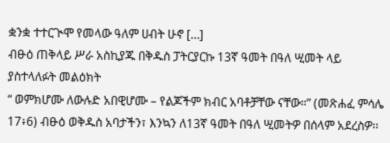ቋንቋ ተተርጒሞ የመላው ዓለም ሀብት ሁኖ […]
ብፁዕ ጠቅላይ ሥራ አስኪያጁ በቅዱስ ፓትርያርኩ 13ኛ ዓመት በዓለ ሢመት ላይ ያስተላለፉት መልዕክት
“ ወምክሆሙ ለውሉድ አበዊሆሙ – የልጆችም ክብር አባቶቻቸው ናቸው።” (መጽሐፈ ምሳሌ 17፥6) ብፁዕ ወቅዱስ አባታችን፣ እንኳን ለ13ኛ ዓመት በዓለ ሢመትዎ በሰላም አደረስዎ፡፡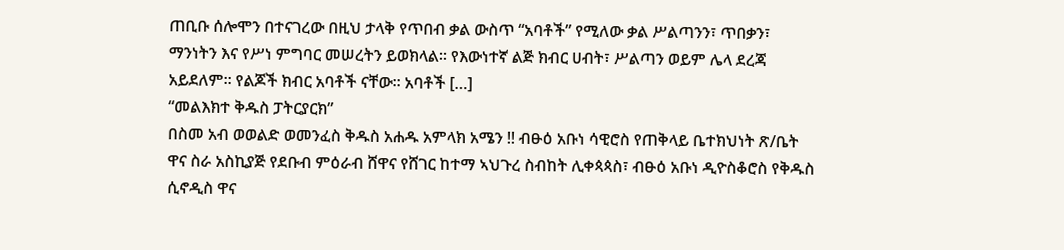ጠቢቡ ሰሎሞን በተናገረው በዚህ ታላቅ የጥበብ ቃል ውስጥ “አባቶች” የሚለው ቃል ሥልጣንን፣ ጥበቃን፣ ማንነትን እና የሥነ ምግባር መሠረትን ይወክላል። የእውነተኛ ልጅ ክብር ሀብት፣ ሥልጣን ወይም ሌላ ደረጃ አይደለም፡፡ የልጆች ክብር አባቶች ናቸው፡፡ አባቶች […]
“መልእክተ ቅዱስ ፓትርያርክ”
በስመ አብ ወወልድ ወመንፈስ ቅዱስ አሐዱ አምላክ አሜን !! ብፁዕ አቡነ ሳዊሮስ የጠቅላይ ቤተክህነት ጽ/ቤት ዋና ስራ አስኪያጅ የደቡብ ምዕራብ ሸዋና የሸገር ከተማ ኣህጉረ ስብከት ሊቀጳጳስ፣ ብፁዕ አቡነ ዲዮስቆሮስ የቅዱስ ሲኖዲስ ዋና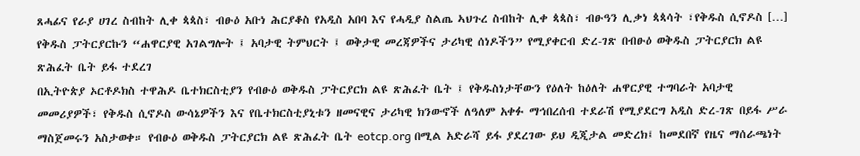ጸሓፊና የራያ ሀገረ ስብከት ሊቀ ጳጳስ፣ ብፁዕ አቡነ ሕርያቆስ የአዲስ አበባ እና የሓዲያ ስልጤ ኣህጉረ ስብከት ሊቀ ጳጳስ፣ ብፁዓን ሊቃነ ጳጳሳት ፣የቅዱስ ሲኖዶስ […]
የቅዱስ ፓትርያርኩን “ሐዋርያዊ አገልግሎት ፤ አባታዊ ትምህርት ፤ ወቅታዊ መረጃዎችና ታሪካዊ ሰነዶችን” የሚያቀርብ ድረ-ገጽ በብፁዕ ወቅዱስ ፓትርያርክ ልዩ ጽሕፈት ቤት ይፋ ተደረገ
በኢትዮጵያ ኦርቶዶክስ ተዋሕዶ ቤተክርስቲያን የብፁዕ ወቅዱስ ፓትርያርክ ልዩ ጽሕፈት ቤት ፤ የቅዱስነታቸውን የዕለት ከዕለት ሐዋርያዊ ተግባራት አባታዊ መመሪያዎች፣ የቅዱስ ሲኖዶስ ውሳኔዎችን እና የቤተክርስቲያኒቱን ዘመናዊና ታሪካዊ ክንውኖች ለዓለም አቀፉ ማኅበረሰብ ተደራሽ የሚያደርግ አዲስ ድረ-ገጽ በይፋ ሥራ ማስጀመሩን አስታወቀ። የብፁዕ ወቅዱስ ፓትርያርክ ልዩ ጽሕፈት ቤት eotcp.org በሚል አድራሻ ይፋ ያደረገው ይህ ዲጂታል መድረክ፤ ከመደበኛ የዜና ማሰራጫነት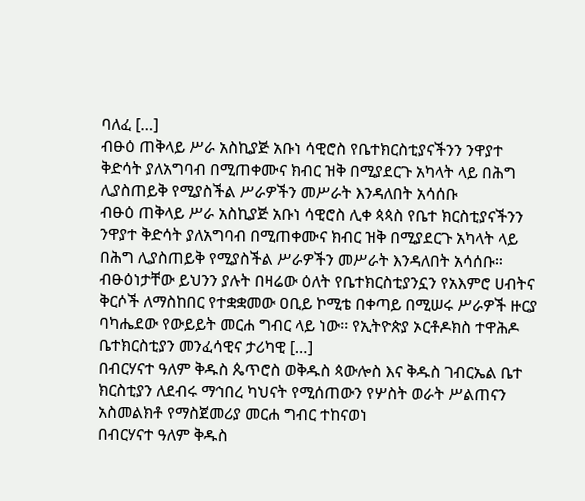ባለፈ […]
ብፁዕ ጠቅላይ ሥራ አስኪያጅ አቡነ ሳዊሮስ የቤተክርስቲያናችንን ንዋያተ ቅድሳት ያለአግባብ በሚጠቀሙና ክብር ዝቅ በሚያደርጉ አካላት ላይ በሕግ ሊያስጠይቅ የሚያስችል ሥራዎችን መሥራት እንዳለበት አሳሰቡ
ብፁዕ ጠቅላይ ሥራ አስኪያጅ አቡነ ሳዊሮስ ሊቀ ጳጳስ የቤተ ክርስቲያናችንን ንዋያተ ቅድሳት ያለአግባብ በሚጠቀሙና ክብር ዝቅ በሚያደርጉ አካላት ላይ በሕግ ሊያስጠይቅ የሚያስችል ሥራዎችን መሥራት እንዳለበት አሳሰቡ። ብፁዕነታቸው ይህንን ያሉት በዛሬው ዕለት የቤተክርስቲያንኗን የአእምሮ ሀብትና ቅርሶች ለማስከበር የተቋቋመው ዐቢይ ኮሚቴ በቀጣይ በሚሠሩ ሥራዎች ዙርያ ባካሔደው የውይይት መርሐ ግብር ላይ ነው፡፡ የኢትዮጵያ ኦርቶዶክስ ተዋሕዶ ቤተክርስቲያን መንፈሳዊና ታሪካዊ […]
በብርሃናተ ዓለም ቅዱስ ጴጥሮስ ወቅዱስ ጳውሎስ እና ቅዱስ ገብርኤል ቤተ ክርስቲያን ለደብሩ ማኅበረ ካህናት የሚሰጠውን የሦስት ወራት ሥልጠናን አስመልክቶ የማስጀመሪያ መርሐ ግብር ተከናወነ
በብርሃናተ ዓለም ቅዱስ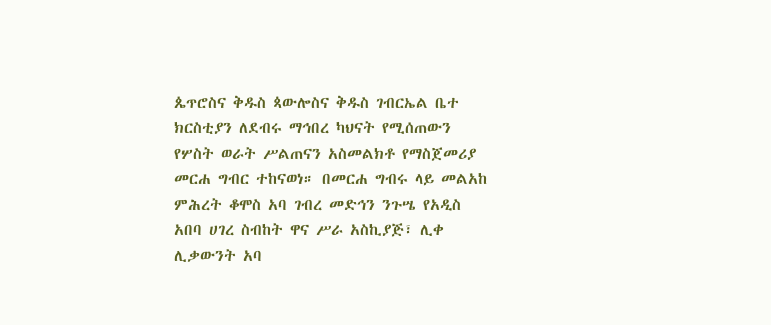ጴጥሮስና ቅዱስ ጳውሎስና ቅዱስ ገብርኤል ቤተ ክርስቲያን ለደብሩ ማኅበረ ካህናት የሚሰጠውን የሦስት ወራት ሥልጠናን አስመልክቶ የማስጀመሪያ መርሐ ግብር ተከናወነ። በመርሐ ግብሩ ላይ መልአከ ምሕረት ቆሞስ አባ ገብረ መድኅን ንጉሤ የአዲስ አበባ ሀገረ ስብከት ዋና ሥራ አስኪያጅ፣ ሊቀ ሊቃውንት አባ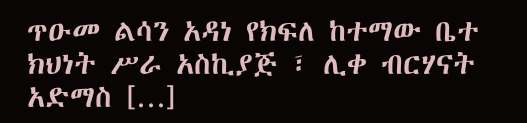ጥዑመ ልሳን አዳነ የክፍለ ከተማው ቤተ ክህነት ሥራ አስኪያጅ ፣ ሊቀ ብርሃናት አድማስ […]